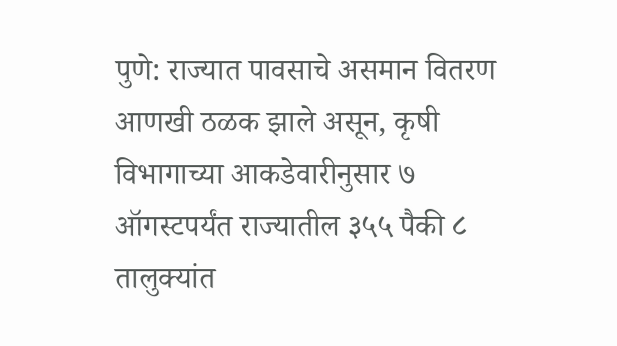पुणे: राज्यात पावसाचे असमान वितरण आणखी ठळक झाले असून, कृषी विभागाच्या आकडेवारीनुसार ७ ऑगस्टपर्यंत राज्यातील ३५५ पैकी ८ तालुक्यांत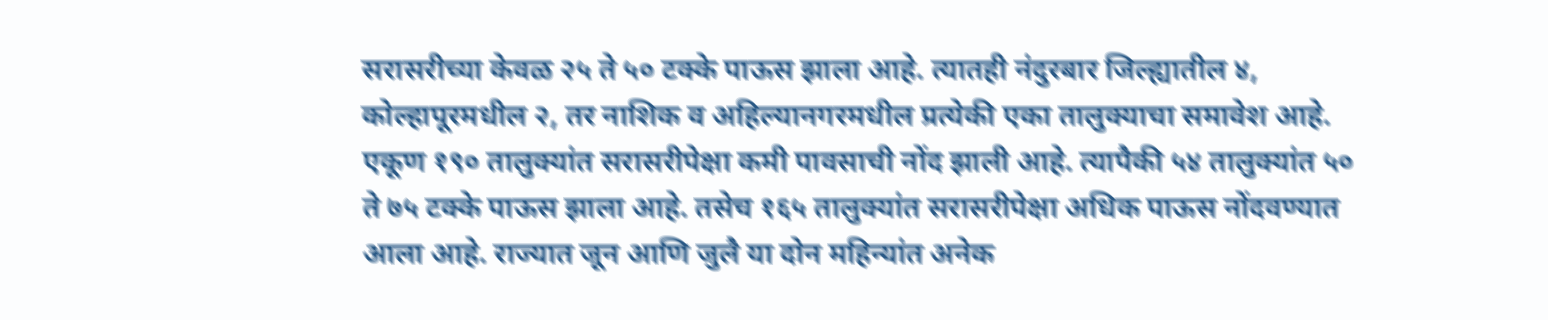सरासरीच्या केवळ २५ ते ५० टक्के पाऊस झाला आहे. त्यातही नंदुरबार जिल्ह्यातील ४, कोल्हापूरमधील २, तर नाशिक व अहिल्यानगरमधील प्रत्येकी एका तालुक्याचा समावेश आहे.
एकूण १९० तालुक्यांत सरासरीपेक्षा कमी पावसाची नोंद झाली आहे. त्यापैकी ५४ तालुक्यांत ५० ते ७५ टक्के पाऊस झाला आहे. तसेच १६५ तालुक्यांत सरासरीपेक्षा अधिक पाऊस नोंदवण्यात आला आहे. राज्यात जून आणि जुलै या दोन महिन्यांत अनेक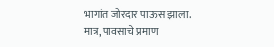भागांत जोरदार पाऊस झाला. मात्र, पावसाचे प्रमाण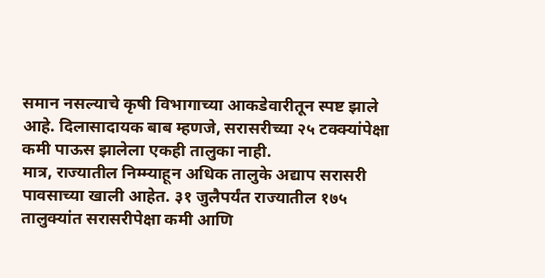समान नसल्याचे कृषी विभागाच्या आकडेवारीतून स्पष्ट झाले आहे. दिलासादायक बाब म्हणजे, सरासरीच्या २५ टक्क्यांपेक्षा कमी पाऊस झालेला एकही तालुका नाही.
मात्र, राज्यातील निम्म्याहून अधिक तालुके अद्याप सरासरी पावसाच्या खाली आहेत. ३१ जुलैपर्यंत राज्यातील १७५ तालुक्यांत सरासरीपेक्षा कमी आणि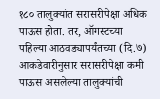१८० तालुक्यांत सरासरीपेक्षा अधिक पाऊस होता. तर, ऑगस्टच्या पहिल्या आठवड्यापर्यंतच्या (दि.७) आकडेवारीनुसार सरासरीपेक्षा कमी पाऊस असलेल्या तालुक्यांची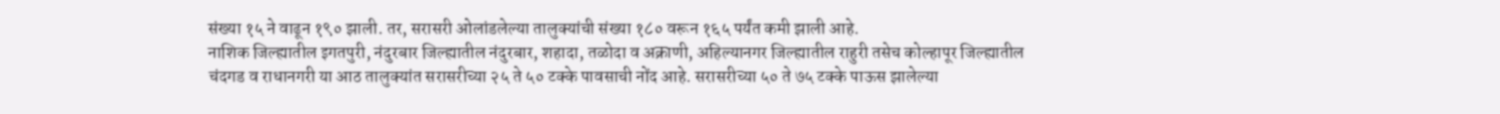संख्या १५ ने वाढून १९० झाली. तर, सरासरी ओलांडलेल्या तालुक्यांची संख्या १८० वरून १६५ पर्यंत कमी झाली आहे.
नाशिक जिल्ह्यातील इगतपुरी, नंदुरबार जिल्ह्यातील नंदुरबार, शहादा, तळोदा व अक्राणी, अहिल्यानगर जिल्ह्यातील राहुरी तसेच कोल्हापूर जिल्ह्यातील चंदगड व राधानगरी या आठ तालुक्यांत सरासरीच्या २५ ते ५० टक्के पावसाची नोंद आहे. सरासरीच्या ५० ते ७५ टक्के पाऊस झालेल्या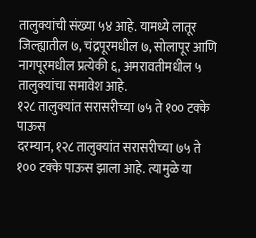तालुक्यांची संख्या ५४ आहे. यामध्ये लातूर जिल्ह्यातील ७, चंद्रपूरमधील ७, सोलापूर आणि नागपूरमधील प्रत्येकी ६, अमरावतीमधील ५ तालुक्यांचा समावेश आहे.
१२८ तालुक्यांत सरासरीच्या ७५ ते १०० टक्के पाऊस
दरम्यान, १२८ तालुक्यांत सरासरीच्या ७५ ते १०० टक्के पाऊस झाला आहे. त्यामुळे या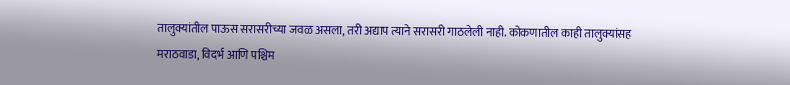तालुक्यांतील पाऊस सरासरीच्या जवळ असला, तरी अद्याप त्याने सरासरी गाठलेली नाही. कोकणातील काही तालुक्यांसह मराठवाडा, विदर्भ आणि पश्चिम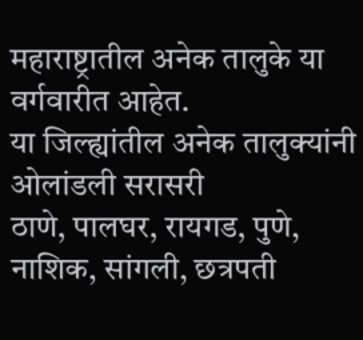महाराष्ट्रातील अनेक तालुके या वर्गवारीत आहेत.
या जिल्ह्यांतील अनेक तालुक्यांनी ओलांडली सरासरी
ठाणे, पालघर, रायगड, पुणे, नाशिक, सांगली, छत्रपती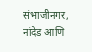संभाजीनगर, नांदेड आणि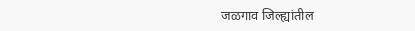जळगाव जिल्ह्यांतील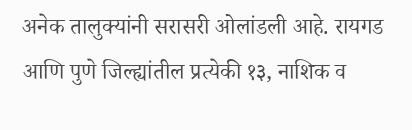अनेक तालुक्यांनी सरासरी ओलांडली आहे. रायगड आणि पुणे जिल्ह्यांतील प्रत्येकी १३, नाशिक व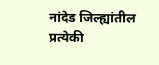नांदेड जिल्ह्यांतील प्रत्येकी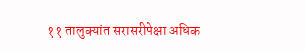११ तालुक्यांत सरासरीपेक्षा अधिक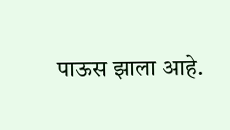पाऊस झाला आहे.